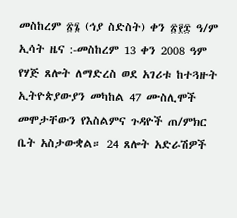መስከረም ፳፮ (ኅያ ስድስት) ቀን ፳፻፰ ዓ/ም ኢሳት ዜና :-መስከረም 13 ቀን 2008 ዓም የሃጅ ጸሎት ለማድረስ ወደ አገሪቱ ከተጓዙት ኢትዮጵያውያን መካከል 47 ሙስሊሞች መሞታቸውን የእስልምና ጉዳዮች ጠ/ምክር ቤት አስታውቋል። 24 ጸሎት አድራሽዎች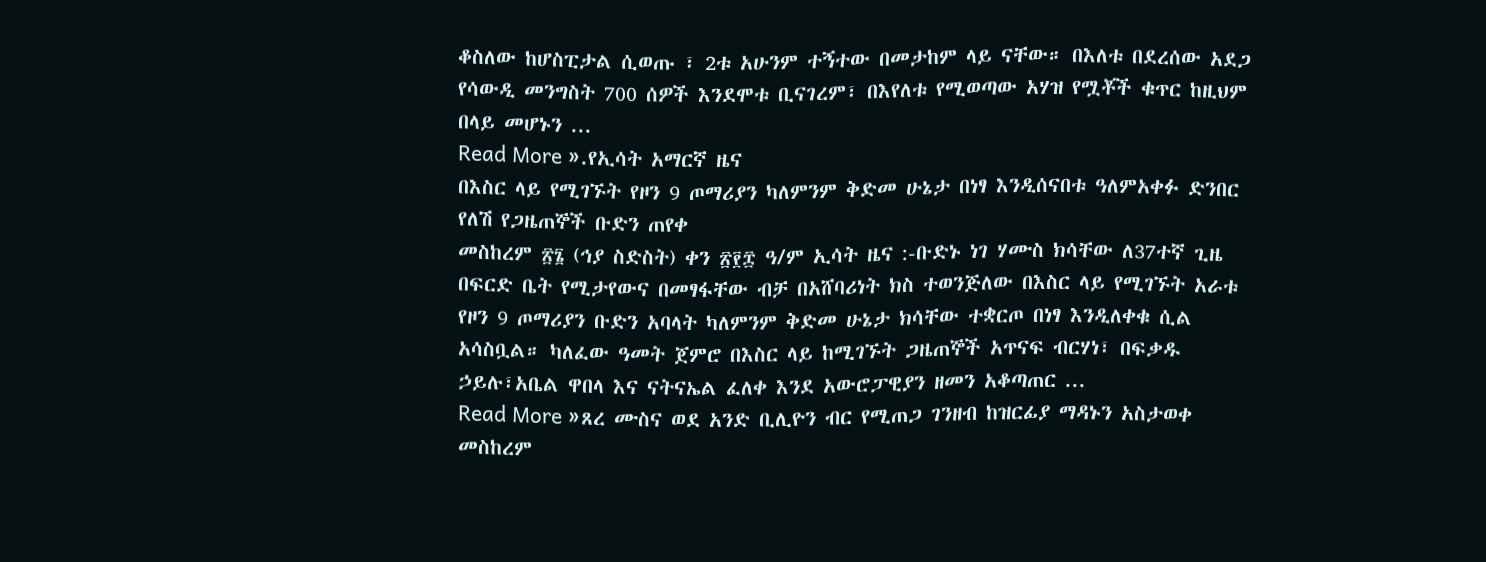ቆስለው ከሆስፒታል ሲወጡ ፣ 2ቱ አሁንም ተኝተው በመታከም ላይ ናቸው። በእለቱ በደረሰው አደጋ የሳውዲ መንግስት 700 ሰዎች እንደሞቱ ቢናገረም፣ በእየለቱ የሚወጣው አሃዝ የሟቾች ቁጥር ከዚህም በላይ መሆኑን ...
Read More ».የኢሳት አማርኛ ዜና
በእስር ላይ የሚገኙት የዞን 9 ጦማሪያን ካለምንም ቅድመ ሁኔታ በነፃ እንዲሰናበቱ ዓለምአቀፉ ድንበር የለሽ የጋዜጠኞች ቡድን ጠየቀ
መስከረም ፳፮ (ኅያ ስድስት) ቀን ፳፻፰ ዓ/ም ኢሳት ዜና :-ቡድኑ ነገ ሃሙስ ክሳቸው ለ37ተኛ ጊዜ በፍርድ ቤት የሚታየውና በመፃፋቸው ብቻ በአሸባሪነት ክስ ተወንጅለው በእስር ላይ የሚገኙት አራቱ የዞን 9 ጦማሪያን ቡድን አባላት ካለምንም ቅድመ ሁኔታ ክሳቸው ተቋርጦ በነፃ እንዲለቀቁ ሲል አሳስቧል። ካለፈው ዓመት ጀምሮ በእስር ላይ ከሚገኙት ጋዜጠኞች አጥናፍ ብርሃነ፣ በፍቃዱ ኃይሉ፣አቤል ዋበላ እና ናትናኤል ፈለቀ እንደ አውሮፓዊያን ዘመን አቆጣጠር ...
Read More »ጸረ ሙስና ወደ አንድ ቢሊዮን ብር የሚጠጋ ገንዘብ ከዝርፊያ ማዳኑን አስታወቀ
መስከረም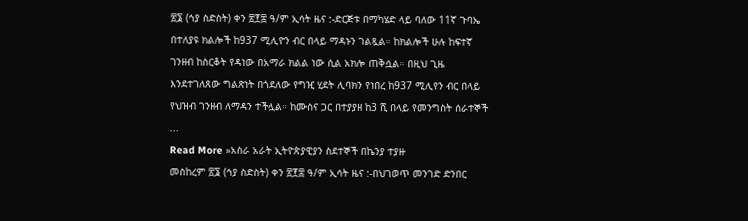፳፮ (ኅያ ስድስት) ቀን ፳፻፰ ዓ/ም ኢሳት ዜና :-ድርጅቱ በማካሄድ ላይ ባለው 11ኛ ጉባኤ በተለያዩ ክልሎች ከ937 ሚሊዮን ብር በላይ ማዳኑን ገልጿል። ከክልሎች ሁሉ ከፍተኛ ገንዘብ ከስርቆት የዳነው በአማራ ክልል ነው ሲል አክሎ ጠቅሷል። በዚህ ጊዜ እንደተገለጸው ግልጽነት በጎደለው የግዢ ሂደት ሊባክን የነበረ ከ937 ሚሊየን ብር በላይ የህዝብ ገንዘብ ለማዳን ተችሏል። ከሙስና ጋር በተያያዘ ከ3 ሺ በላይ የመንግስት ሰራተኞች ...
Read More »አስራ አራት ኢትዮጵያዊያን ስደተኞች በኬንያ ተያዙ
መስከረም ፳፮ (ኅያ ስድስት) ቀን ፳፻፰ ዓ/ም ኢሳት ዜና :-በህገወጥ መንገድ ድንበር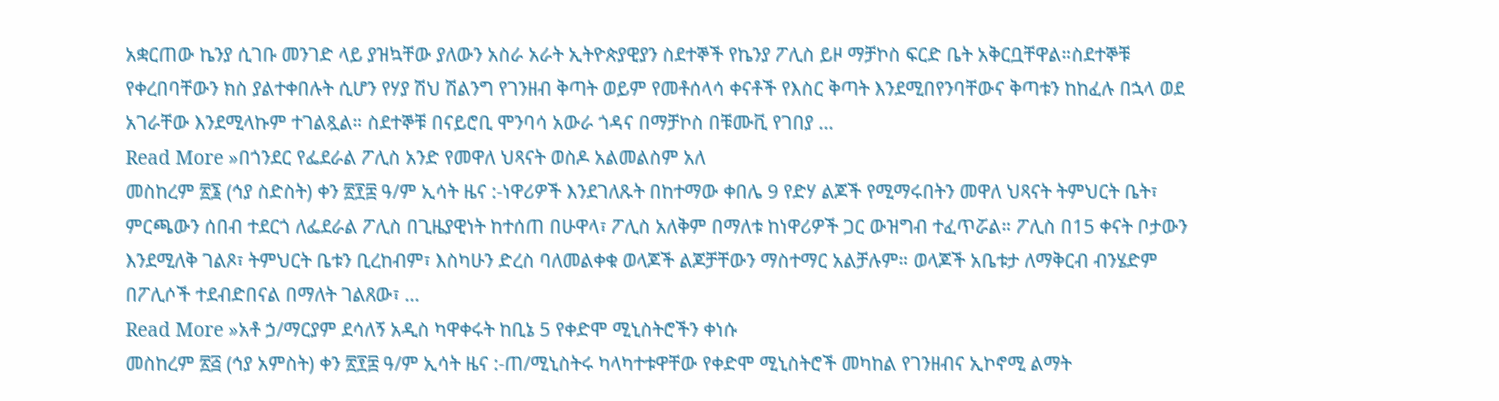አቋርጠው ኬንያ ሲገቡ መንገድ ላይ ያዝኳቸው ያለውን አስራ አራት ኢትዮጵያዊያን ስደተኞች የኬንያ ፖሊስ ይዞ ማቻኮስ ፍርድ ቤት አቅርቧቸዋል።ስደተኞቹ የቀረበባቸውን ክስ ያልተቀበሉት ሲሆን የሃያ ሽህ ሽልንግ የገንዘብ ቅጣት ወይም የመቶሰላሳ ቀናቶች የእስር ቅጣት እንደሚበየንባቸውና ቅጣቱን ከከፈሉ በኋላ ወደ አገራቸው እንደሚላኩም ተገልጿል። ስደተኞቹ በናይሮቢ ሞንባሳ አውራ ጎዳና በማቻኮስ በቹሙቪ የገበያ ...
Read More »በጎንደር የፌደራል ፖሊስ አንድ የመዋለ ህጻናት ወስዶ አልመልስም አለ
መስከረም ፳፮ (ኅያ ስድስት) ቀን ፳፻፰ ዓ/ም ኢሳት ዜና :-ነዋሪዎች እንደገለጹት በከተማው ቀበሌ 9 የድሃ ልጆች የሚማሩበትን መዋለ ህጻናት ትምህርት ቤት፣ ምርጫውን ሰበብ ተደርጎ ለፌደራል ፖሊስ በጊዜያዊነት ከተሰጠ በሁዋላ፣ ፖሊስ አለቅም በማለቱ ከነዋሪዎች ጋር ውዝግብ ተፈጥሯል። ፖሊስ በ15 ቀናት ቦታውን እንደሚለቅ ገልጾ፣ ትምህርት ቤቱን ቢረከብም፣ እስካሁን ድረስ ባለመልቀቁ ወላጆች ልጆቻቸውን ማስተማር አልቻሉም። ወላጆች አቤቱታ ለማቅርብ ብንሄድም በፖሊሶች ተደብድበናል በማለት ገልጸው፣ ...
Read More »አቶ ኃ/ማርያም ደሳለኝ አዲስ ካዋቀሩት ከቢኔ 5 የቀድሞ ሚኒስትሮችን ቀነሱ
መስከረም ፳፭ (ኅያ አምስት) ቀን ፳፻፰ ዓ/ም ኢሳት ዜና :-ጠ/ሚኒስትሩ ካላካተቱዋቸው የቀድሞ ሚኒስትሮች መካከል የገንዘብና ኢኮኖሚ ልማት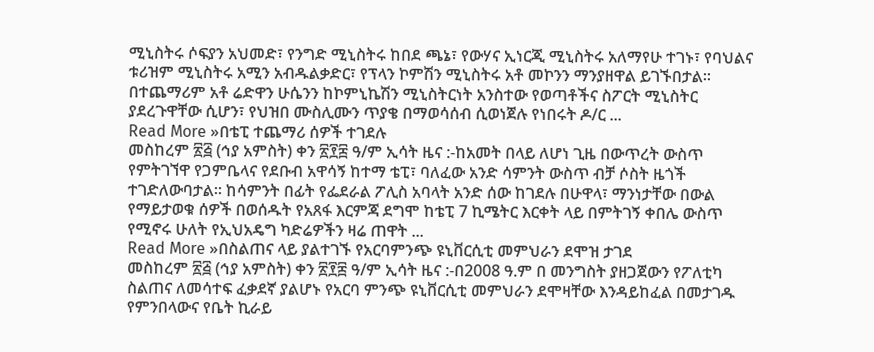ሚኒስትሩ ሶፍያን አህመድ፣ የንግድ ሚኒስትሩ ከበደ ጫኔ፣ የውሃና ኢነርጂ ሚኒስትሩ አለማየሁ ተገኑ፣ የባህልና ቱሪዝም ሚኒስትሩ አሚን አብዱልቃድር፣ የፕላን ኮምሽን ሚኒስትሩ አቶ መኮንን ማንያዘዋል ይገኙበታል፡፡ በተጨማሪም አቶ ሬድዋን ሁሴንን ከኮምኒኬሽን ሚኒስትርነት አንስተው የወጣቶችና ስፖርት ሚኒስትር ያደረጉዋቸው ሲሆን፣ የህዝበ ሙስሊሙን ጥያቄ በማወሳሰብ ሲወነጀሉ የነበሩት ዶ/ር ...
Read More »በቴፒ ተጨማሪ ሰዎች ተገደሉ
መስከረም ፳፭ (ኅያ አምስት) ቀን ፳፻፰ ዓ/ም ኢሳት ዜና :-ከአመት በላይ ለሆነ ጊዜ በውጥረት ውስጥ የምትገኘዋ የጋምቤላና የደቡብ አዋሳኝ ከተማ ቴፒ፣ ባለፈው አንድ ሳምንት ውስጥ ብቻ ሶስት ዜጎች ተገድለውባታል። ከሳምንት በፊት የፌደራል ፖሊስ አባላት አንድ ሰው ከገደሉ በሁዋላ፣ ማንነታቸው በውል የማይታወቁ ሰዎች በወሰዱት የአጸፋ እርምጃ ደግሞ ከቴፒ 7 ኪሜትር እርቀት ላይ በምትገኝ ቀበሌ ውስጥ የሚኖሩ ሁለት የኢህአዴግ ካድሬዎችን ዛሬ ጠዋት ...
Read More »በስልጠና ላይ ያልተገኙ የአርባምንጭ ዩኒቨርሲቲ መምህራን ደሞዝ ታገደ
መስከረም ፳፭ (ኅያ አምስት) ቀን ፳፻፰ ዓ/ም ኢሳት ዜና :-በ2008 ዓ.ም በ መንግስት ያዘጋጀውን የፖለቲካ ስልጠና ለመሳተፍ ፈቃደኛ ያልሆኑ የአርባ ምንጭ ዩኒቨርሲቲ መምህራን ደሞዛቸው እንዳይከፈል በመታገዱ የምንበላውና የቤት ኪራይ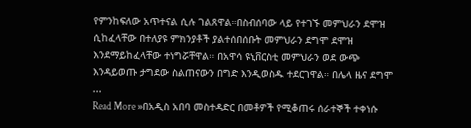የምንከፍለው አጥተናል ሲሉ ገልጸዋል።በስብሰባው ላይ የተገኙ መምህራን ደሞዝ ሲከፈላቸው በተለያዩ ምክንያቶች ያልተሰበሰቡት መምህራን ደግሞ ደሞዝ እንደማይከፈላቸው ተነግሯቸዋል። በአዋሳ ዩኒቨርስቲ መምህራን ወደ ውጭ እንዳይወጡ ታግደው ስልጠናውን በግድ እንዲወስዱ ተደርገዋል። በሌላ ዜና ደግሞ ...
Read More »በአዲስ አበባ መስተዳድር በመቶዎች የሚቆጠሩ ሰራተኞች ተቀነሱ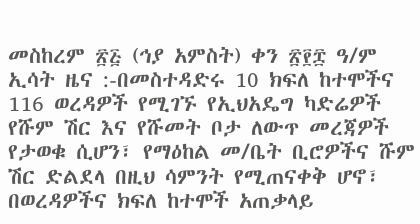መስከረም ፳፭ (ኅያ አምስት) ቀን ፳፻፰ ዓ/ም ኢሳት ዜና :-በመስተዳድሩ 10 ክፍለ ከተሞችና 116 ወረዳዎች የሚገኙ የኢህአዴግ ካድሬዎች የሹም ሽር እና የሹመት ቦታ ለውጥ መረጃዎች የታወቁ ሲሆን፣ የማዕከል መ/ቤት ቢሮዎችና ሹም ሽር ድልደላ በዚህ ሳምንት የሚጠናቀቅ ሆኖ፣ በወረዳዎችና ክፍለ ከተሞች አጠቃላይ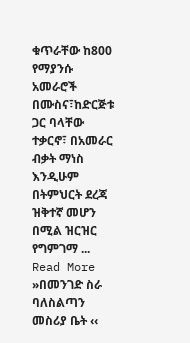ቁጥራቸው ከ800 የማያንሱ አመራሮች በሙስና፣ከድርጅቱ ጋር ባላቸው ተቃርኖ፣ በአመራር ብቃት ማነስ እንዲሁም በትምህርት ደረጃ ዝቅተኛ መሆን በሚል ዝርዝር የግምገማ ...
Read More »በመንገድ ስራ ባለስልጣን መስሪያ ቤት ‹‹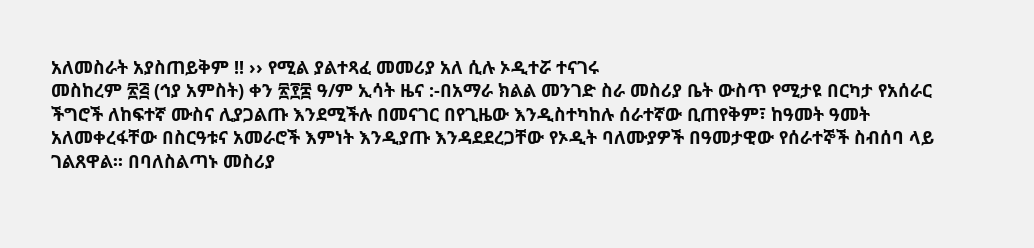አለመስራት አያስጠይቅም !! ›› የሚል ያልተጻፈ መመሪያ አለ ሲሉ ኦዲተሯ ተናገሩ
መስከረም ፳፭ (ኅያ አምስት) ቀን ፳፻፰ ዓ/ም ኢሳት ዜና :-በአማራ ክልል መንገድ ስራ መስሪያ ቤት ውስጥ የሚታዩ በርካታ የአሰራር ችግሮች ለከፍተኛ ሙስና ሊያጋልጡ እንደሚችሉ በመናገር በየጊዜው እንዲስተካከሉ ሰራተኛው ቢጠየቅም፣ ከዓመት ዓመት አለመቀረፋቸው በስርዓቱና አመራሮች እምነት እንዲያጡ እንዳደደረጋቸው የኦዲት ባለሙያዎች በዓመታዊው የሰራተኞች ስብሰባ ላይ ገልጸዋል፡፡ በባለስልጣኑ መስሪያ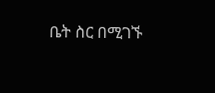ቤት ስር በሚገኙ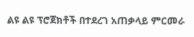ልዩ ልዩ ፕሮጀክቶች በተደረገ አጠቃላይ ምርመራ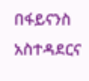በፋይናንስ አስተዳደርና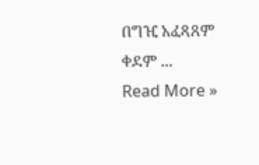በግዢ አፈጻጸም ቀደም ...
Read More »